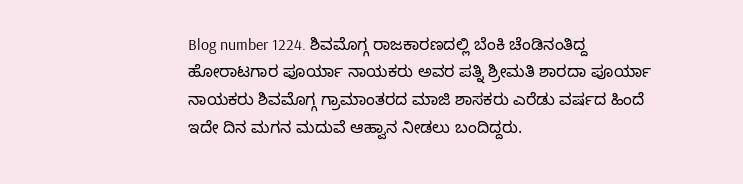Blog number 1224. ಶಿವಮೊಗ್ಗ ರಾಜಕಾರಣದಲ್ಲಿ ಬೆಂಕಿ ಚೆಂಡಿನಂತಿದ್ದ ಹೋರಾಟಗಾರ ಪೂರ್ಯಾ ನಾಯಕರು ಅವರ ಪತ್ನಿ ಶ್ರೀಮತಿ ಶಾರದಾ ಪೂರ್ಯಾ ನಾಯಕರು ಶಿವಮೊಗ್ಗ ಗ್ರಾಮಾಂತರದ ಮಾಜಿ ಶಾಸಕರು ಎರೆಡು ವರ್ಷದ ಹಿಂದೆ ಇದೇ ದಿನ ಮಗನ ಮದುವೆ ಆಹ್ವಾನ ನೀಡಲು ಬಂದಿದ್ದರು.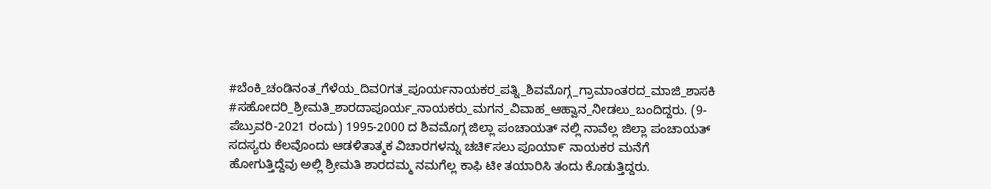#ಬೆಂಕಿ_ಚಂಡಿನಂತ_ಗೆಳೆಯ_ದಿವ೦ಗತ_ಪೂರ್ಯನಾಯಕರ_ಪತ್ನಿ_ಶಿವಮೊಗ್ಗ_ಗ್ರಾಮಾಂತರದ_ಮಾಜಿ_ಶಾಸಕಿ #ಸಹೋದರಿ_ಶ್ರೀಮತಿ_ಶಾರದಾಪೂರ್ಯ_ನಾಯಕರು_ಮಗನ_ವಿವಾಹ_ಆಹ್ವಾನ_ನೀಡಲು_ಬಂದಿದ್ದರು. (9- ಪೆಬ್ರುವರಿ-2021 ರಂದು) 1995-2000 ದ ಶಿವಮೊಗ್ಗ ಜಿಲ್ಲಾ ಪಂಚಾಯತ್ ನಲ್ಲಿ ನಾವೆಲ್ಲ ಜಿಲ್ಲಾ ಪಂಚಾಯತ್ ಸದಸ್ಯರು ಕೆಲವೊಂದು ಆಡಳಿತಾತ್ಮಕ ವಿಚಾರಗಳನ್ನು ಚಚಿ೯ಸಲು ಪೂಯಾ೯ ನಾಯಕರ ಮನೆಗೆ ಹೋಗುತ್ತಿದ್ದೆವು ಅಲ್ಲಿ ಶ್ರೀಮತಿ ಶಾರದಮ್ಮ ನಮಗೆಲ್ಲ ಕಾಫಿ ಟೀ ತಯಾರಿಸಿ ತಂದು ಕೊಡುತ್ತಿದ್ದರು.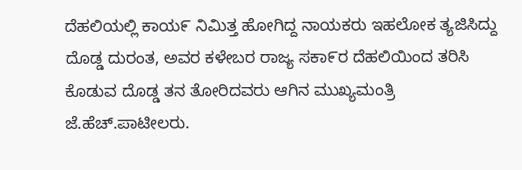ದೆಹಲಿಯಲ್ಲಿ ಕಾಯ೯ ನಿಮಿತ್ತ ಹೋಗಿದ್ದ ನಾಯಕರು ಇಹಲೋಕ ತ್ಯಜಿಸಿದ್ದು ದೊಡ್ಡ ದುರಂತ, ಅವರ ಕಳೇಬರ ರಾಜ್ಯ ಸಕಾ೯ರ ದೆಹಲಿಯಿಂದ ತರಿಸಿ ಕೊಡುವ ದೊಡ್ಡ ತನ ತೋರಿದವರು ಆಗಿನ ಮುಖ್ಯಮಂತ್ರಿ ಜೆ.ಹೆಚ್.ಪಾಟೀಲರು.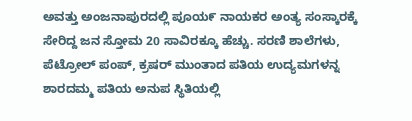ಅವತ್ತು ಅಂಜನಾಪುರದಲ್ಲಿ ಪೂಯ೯ ನಾಯಕರ ಅಂತ್ಯ ಸಂಸ್ಕಾರಕ್ಕೆ ಸೇರಿದ್ದ ಜನ ಸ್ತೋಮ 20 ಸಾವಿರಕ್ಕೂ ಹೆಚ್ಚು. ಸರಣಿ ಶಾಲೆಗಳು, ಪೆಟ್ರೋಲ್ ಪಂಪ್, ಕ್ರಷರ್ ಮುಂತಾದ ಪತಿಯ ಉದ್ಯಮಗಳನ್ನ ಶಾರದಮ್ಮ ಪತಿಯ ಅನುಪ ಸ್ಥಿತಿಯಲ್ಲಿ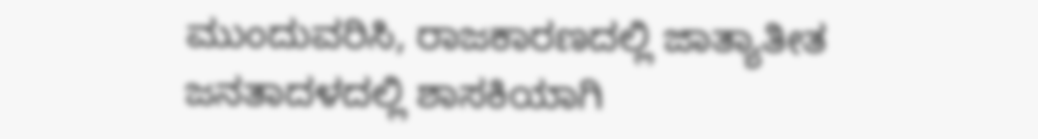ಮುಂದುವರಿಸಿ, ರಾಜಕಾರಣದಲ್ಲಿ ಜಾತ್ಯಾತೀತ ಜನತಾದಳದಲ್ಲಿ ಶಾಸಕಿಯಾಗಿ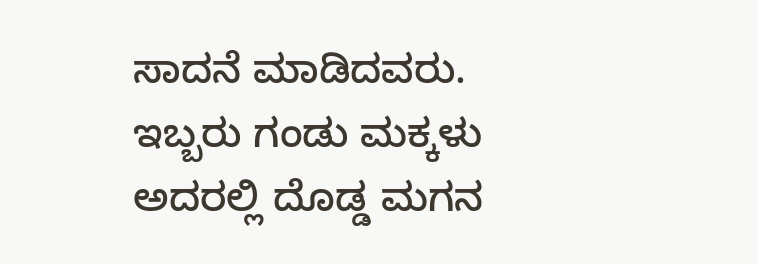ಸಾದನೆ ಮಾಡಿದವರು. ಇಬ್ಬರು ಗಂಡು ಮಕ್ಕಳು ಅದರಲ್ಲಿ ದೊಡ್ಡ ಮಗನ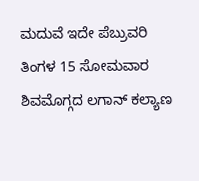ಮದುವೆ ಇದೇ ಪೆಬ್ರುವರಿ ತಿಂಗಳ 15 ಸೋಮವಾರ ಶಿವಮೊಗ್ಗದ ಲಗಾನ್ ಕಲ್ಯಾಣ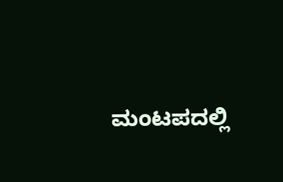ಮಂಟಪದಲ್ಲಿ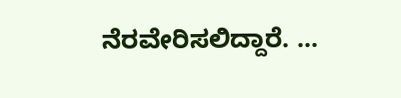ನೆರವೇರಿಸಲಿದ್ದಾರೆ. ...